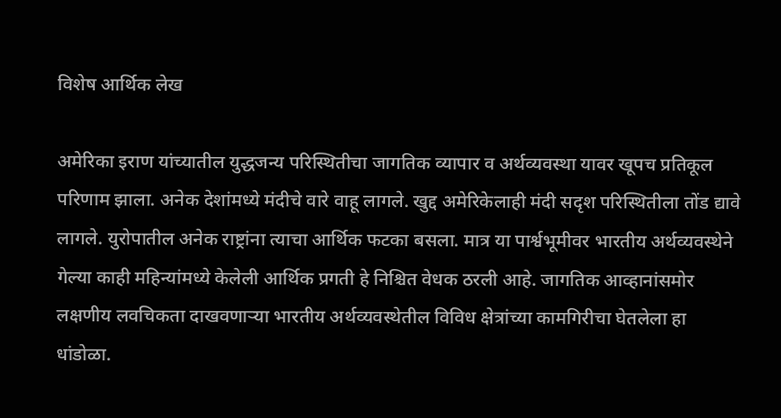विशेष आर्थिक लेख

अमेरिका इराण यांच्यातील युद्धजन्य परिस्थितीचा जागतिक व्यापार व अर्थव्यवस्था यावर खूपच प्रतिकूल परिणाम झाला. अनेक देशांमध्ये मंदीचे वारे वाहू लागले. खुद्द अमेरिकेलाही मंदी सदृश परिस्थितीला तोंड द्यावे लागले. युरोपातील अनेक राष्ट्रांना त्याचा आर्थिक फटका बसला. मात्र या पार्श्वभूमीवर भारतीय अर्थव्यवस्थेने गेल्या काही महिन्यांमध्ये केलेली आर्थिक प्रगती हे निश्चित वेधक ठरली आहे. जागतिक आव्हानांसमोर लक्षणीय लवचिकता दाखवणाऱ्या भारतीय अर्थव्यवस्थेतील विविध क्षेत्रांच्या कामगिरीचा घेतलेला हा धांडोळा.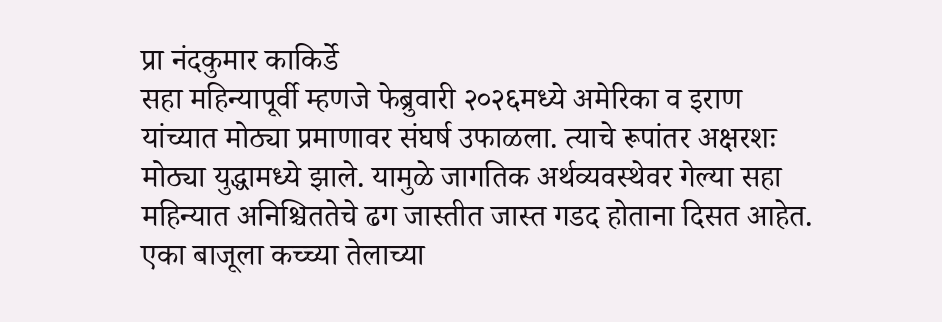प्रा नंदकुमार काकिर्डे
सहा महिन्यापूर्वी म्हणजे फेब्रुवारी २०२६मध्ये अमेरिका व इराण यांच्यात मोठ्या प्रमाणावर संघर्ष उफाळला. त्याचे रूपांतर अक्षरशः मोठ्या युद्धामध्ये झाले. यामुळे जागतिक अर्थव्यवस्थेवर गेल्या सहा महिन्यात अनिश्चिततेचे ढग जास्तीत जास्त गडद होताना दिसत आहेत. एका बाजूला कच्च्या तेलाच्या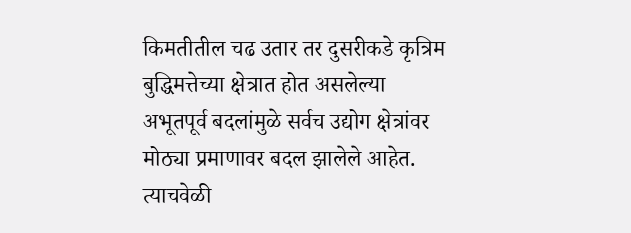किमतीतील चढ उतार तर दुसरीकडे कृत्रिम बुद्धिमत्तेच्या क्षेत्रात होत असलेल्या अभूतपूर्व बदलांमुळे सर्वच उद्योग क्षेत्रांवर मोठ्या प्रमाणावर बदल झालेले आहेत. त्याचवेळी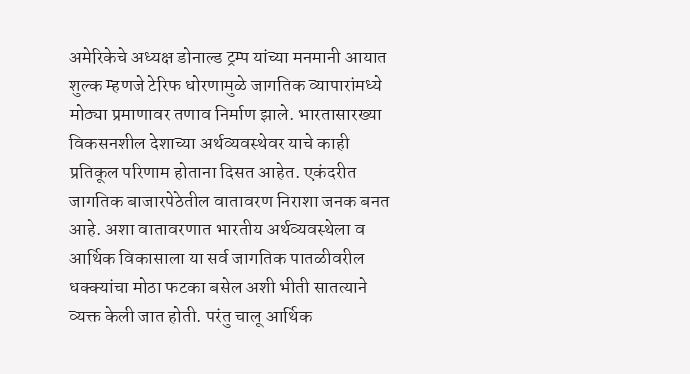अमेरिकेचे अध्यक्ष डोनाल्ड ट्रम्प यांच्या मनमानी आयात शुल्क म्हणजे टेरिफ धोरणामुळे जागतिक व्यापारांमध्ये मोठ्या प्रमाणावर तणाव निर्माण झाले. भारतासारख्या विकसनशील देशाच्या अर्थव्यवस्थेवर याचे काही प्रतिकूल परिणाम होताना दिसत आहेत. एकंदरीत जागतिक बाजारपेठेतील वातावरण निराशा जनक बनत आहे. अशा वातावरणात भारतीय अर्थव्यवस्थेला व आर्थिक विकासाला या सर्व जागतिक पातळीवरील धक्क्यांचा मोठा फटका बसेल अशी भीती सातत्याने व्यक्त केली जात होती. परंतु चालू आर्थिक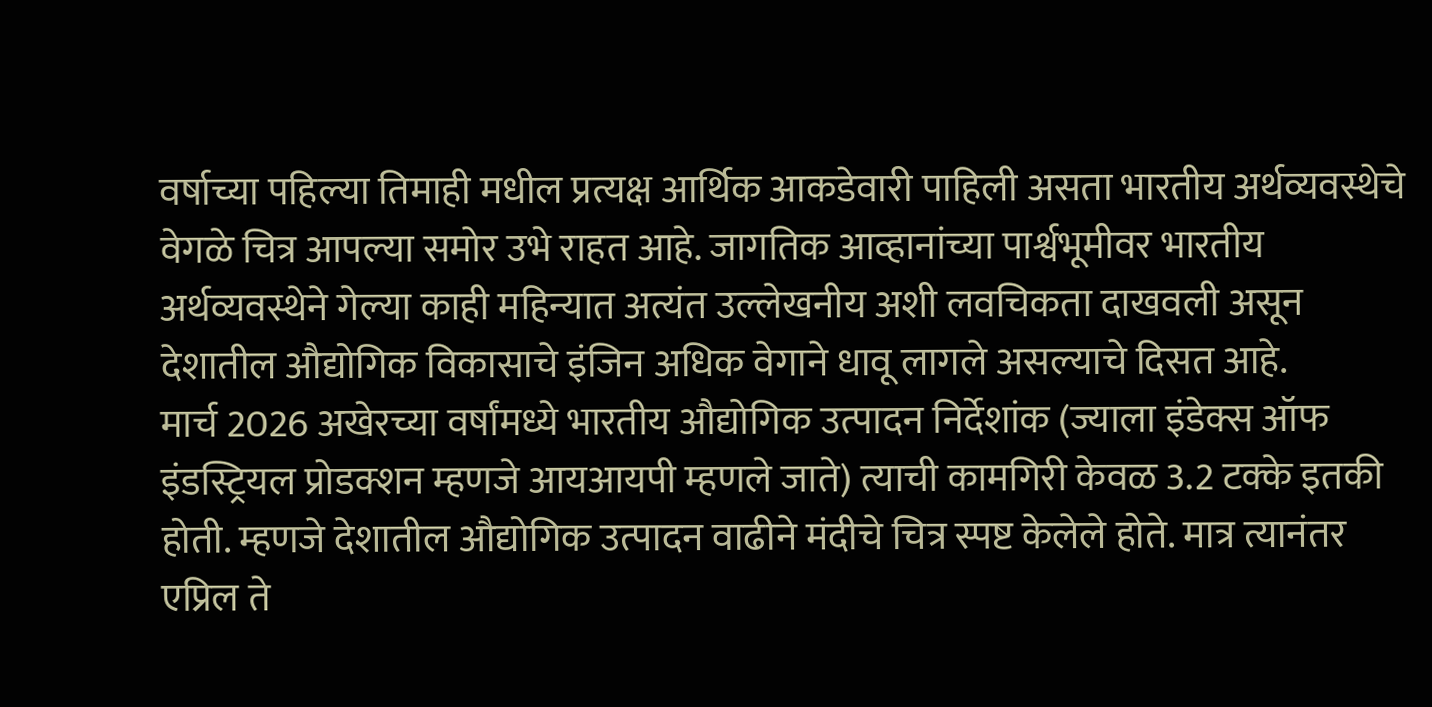वर्षाच्या पहिल्या तिमाही मधील प्रत्यक्ष आर्थिक आकडेवारी पाहिली असता भारतीय अर्थव्यवस्थेचे वेगळे चित्र आपल्या समोर उभे राहत आहे. जागतिक आव्हानांच्या पार्श्वभूमीवर भारतीय अर्थव्यवस्थेने गेल्या काही महिन्यात अत्यंत उल्लेखनीय अशी लवचिकता दाखवली असून देशातील औद्योगिक विकासाचे इंजिन अधिक वेगाने धावू लागले असल्याचे दिसत आहे.
मार्च 2026 अखेरच्या वर्षांमध्ये भारतीय औद्योगिक उत्पादन निर्देशांक (ज्याला इंडेक्स ऑफ इंडस्ट्रियल प्रोडक्शन म्हणजे आयआयपी म्हणले जाते) त्याची कामगिरी केवळ 3.2 टक्के इतकी होती. म्हणजे देशातील औद्योगिक उत्पादन वाढीने मंदीचे चित्र स्पष्ट केलेले होते. मात्र त्यानंतर एप्रिल ते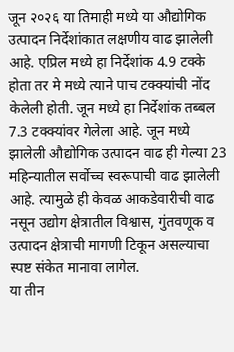जून २०२६ या तिमाही मध्ये या औद्योगिक उत्पादन निर्देशांकात लक्षणीय वाढ झालेली आहे. एप्रिल मध्ये हा निर्देशांक 4.9 टक्के होता तर मे मध्ये त्याने पाच टक्क्यांची नोंद केलेली होती. जून मध्ये हा निर्देशांक तब्बल 7.3 टक्क्यांवर गेलेला आहे. जून मध्ये झालेली औद्योगिक उत्पादन वाढ ही गेल्या 23 महिन्यातील सर्वोच्च स्वरूपाची वाढ झालेली आहे. त्यामुळे ही केवळ आकडेवारीची वाढ नसून उद्योग क्षेत्रातील विश्वास, गुंतवणूक व उत्पादन क्षेत्राची मागणी टिकून असल्याचा स्पष्ट संकेत मानावा लागेल.
या तीन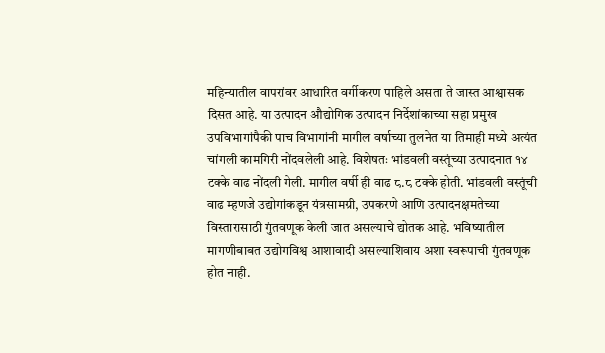महिन्यातील वापरांवर आधारित वर्गीकरण पाहिले असता ते जास्त आश्वासक दिसत आहे. या उत्पादन औद्योगिक उत्पादन निर्देशांकाच्या सहा प्रमुख उपविभागांपैकी पाच विभागांनी मागील वर्षाच्या तुलनेत या तिमाही मध्ये अत्यंत चांगली कामगिरी नोंदवलेली आहे. विशेषतः भांडवली वस्तूंच्या उत्पादनात १४ टक्के वाढ नोंदली गेली. मागील वर्षी ही वाढ ८.८ टक्के होती. भांडवली वस्तूंची वाढ म्हणजे उद्योगांकडून यंत्रसामग्री, उपकरणे आणि उत्पादनक्षमतेच्या विस्तारासाठी गुंतवणूक केली जात असल्याचे द्योतक आहे. भविष्यातील मागणीबाबत उद्योगविश्व आशावादी असल्याशिवाय अशा स्वरूपाची गुंतवणूक होत नाही.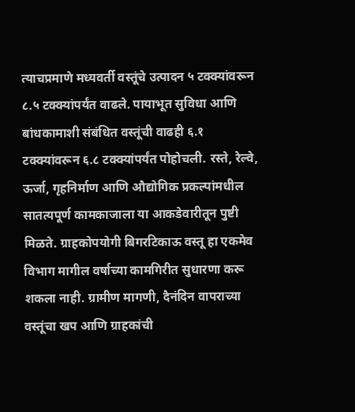त्याचप्रमाणे मध्यवर्ती वस्तूंचे उत्पादन ५ टक्क्यांवरून ८.५ टक्क्यांपर्यंत वाढले. पायाभूत सुविधा आणि बांधकामाशी संबंधित वस्तूंची वाढही ६.१ टक्क्यांवरून ६.८ टक्क्यांपर्यंत पोहोचली. रस्ते, रेल्वे, ऊर्जा, गृहनिर्माण आणि औद्योगिक प्रकल्पांमधील सातत्यपूर्ण कामकाजाला या आकडेवारीतून पुष्टी मिळते. ग्राहकोपयोगी बिगरटिकाऊ वस्तू हा एकमेव विभाग मागील वर्षाच्या कामगिरीत सुधारणा करू शकला नाही. ग्रामीण मागणी, दैनंदिन वापराच्या वस्तूंचा खप आणि ग्राहकांची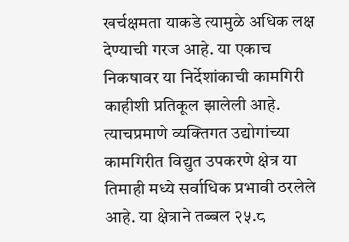खर्चक्षमता याकडे त्यामुळे अधिक लक्ष देण्याची गरज आहे. या एकाच निकषावर या निर्देशांकाची कामगिरी काहीशी प्रतिकूल झालेली आहे.
त्याचप्रमाणे व्यक्तिगत उद्योगांच्या कामगिरीत विद्युत उपकरणे क्षेत्र या तिमाही मध्ये सर्वाधिक प्रभावी ठरलेले आहे. या क्षेत्राने तब्बल २५.८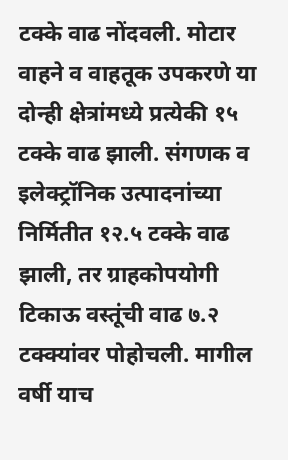टक्के वाढ नोंदवली. मोटार वाहने व वाहतूक उपकरणे या दोन्ही क्षेत्रांमध्ये प्रत्येकी १५ टक्के वाढ झाली. संगणक व इलेक्ट्रॉनिक उत्पादनांच्या निर्मितीत १२.५ टक्के वाढ झाली, तर ग्राहकोपयोगी टिकाऊ वस्तूंची वाढ ७.२ टक्क्यांवर पोहोचली. मागील वर्षी याच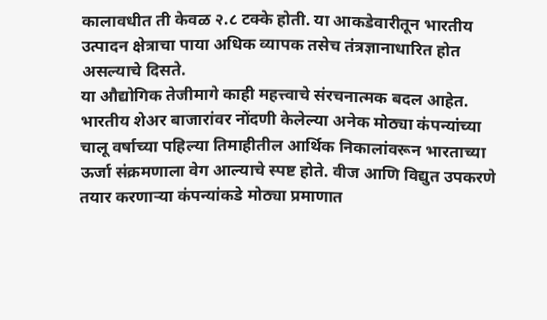कालावधीत ती केवळ २.८ टक्के होती. या आकडेवारीतून भारतीय उत्पादन क्षेत्राचा पाया अधिक व्यापक तसेच तंत्रज्ञानाधारित होत असल्याचे दिसते.
या औद्योगिक तेजीमागे काही महत्त्वाचे संरचनात्मक बदल आहेत. भारतीय शेअर बाजारांवर नोंदणी केलेल्या अनेक मोठ्या कंपन्यांच्या चालू वर्षाच्या पहिल्या तिमाहीतील आर्थिक निकालांवरून भारताच्या ऊर्जा संक्रमणाला वेग आल्याचे स्पष्ट होते. वीज आणि विद्युत उपकरणे तयार करणाऱ्या कंपन्यांकडे मोठ्या प्रमाणात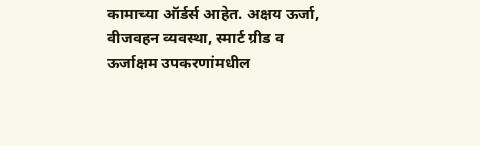कामाच्या ऑर्डर्स आहेत. अक्षय ऊर्जा, वीजवहन व्यवस्था, स्मार्ट ग्रीड व ऊर्जाक्षम उपकरणांमधील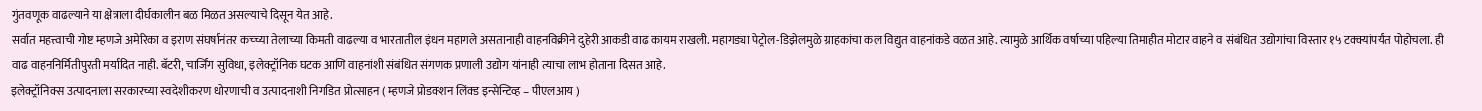गुंतवणूक वाढल्याने या क्षेत्राला दीर्घकालीन बळ मिळत असल्याचे दिसून येत आहे.
सर्वात महत्त्वाची गोष्ट म्हणजे अमेरिका व इराण संघर्षानंतर कच्च्या तेलाच्या किमती वाढल्या व भारतातील इंधन महागले असतानाही वाहनविक्रीने दुहेरी आकडी वाढ कायम राखली. महागड्या पेट्रोल-डिझेलमुळे ग्राहकांचा कल विद्युत वाहनांकडे वळत आहे. त्यामुळे आर्थिक वर्षाच्या पहिल्या तिमाहीत मोटार वाहने व संबंधित उद्योगांचा विस्तार १५ टक्क्यांपर्यंत पोहोचला. ही वाढ वाहननिर्मितीपुरती मर्यादित नाही. बॅटरी, चार्जिंग सुविधा, इलेक्ट्रॉनिक घटक आणि वाहनांशी संबंधित संगणक प्रणाली उद्योग यांनाही त्याचा लाभ होताना दिसत आहे.
इलेक्ट्रॉनिक्स उत्पादनाला सरकारच्या स्वदेशीकरण धोरणाची व उत्पादनाशी निगडित प्रोत्साहन ( म्हणजे प्रोडक्शन लिंक्ड इन्सेन्टिव्ह – पीएलआय )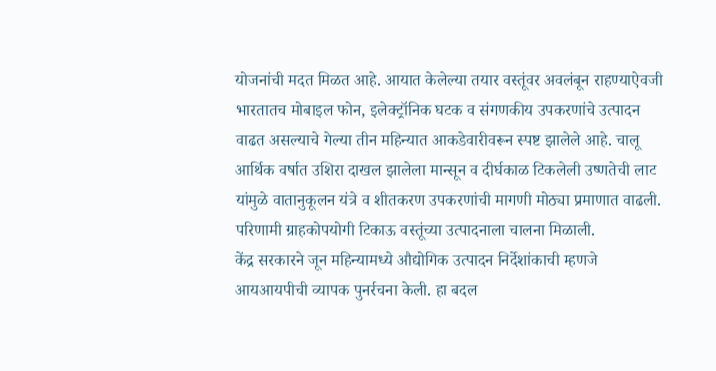योजनांची मदत मिळत आहे. आयात केलेल्या तयार वस्तूंवर अवलंबून राहण्याऐवजी भारतातच मोबाइल फोन, इलेक्ट्रॉनिक घटक व संगणकीय उपकरणांचे उत्पादन वाढत असल्याचे गेल्या तीन महिन्यात आकडेवारीवरून स्पष्ट झालेले आहे. चालू आर्थिक वर्षात उशिरा दाखल झालेला मान्सून व दीर्घकाळ टिकलेली उष्णतेची लाट यांमुळे वातानुकूलन यंत्रे व शीतकरण उपकरणांची मागणी मोठ्या प्रमाणात वाढली. परिणामी ग्राहकोपयोगी टिकाऊ वस्तूंच्या उत्पादनाला चालना मिळाली.
केंद्र सरकारने जून महिन्यामध्ये औद्योगिक उत्पादन निर्देशांकाची म्हणजे आयआयपीची व्यापक पुनर्रचना केली. हा बदल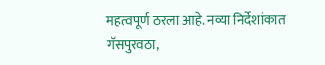महत्वपूर्ण ठरला आहे. नव्या निर्देशांकात गॅसपुरवठा,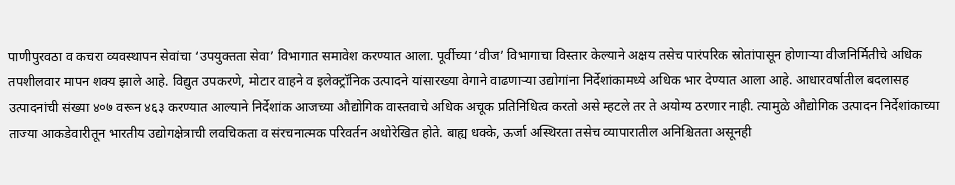पाणीपुरवठा व कचरा व्यवस्थापन सेवांचा ‘उपयुक्तता सेवा’ विभागात समावेश करण्यात आला. पूर्वीच्या ‘वीज’ विभागाचा विस्तार केल्याने अक्षय तसेच पारंपरिक स्रोतांपासून होणाऱ्या वीजनिर्मितीचे अधिक तपशीलवार मापन शक्य झाले आहे. विद्युत उपकरणे, मोटार वाहने व इलेक्ट्रॉनिक उत्पादने यांसारख्या वेगाने वाढणाऱ्या उद्योगांना निर्देशांकामध्ये अधिक भार देण्यात आला आहे. आधारवर्षातील बदलासह उत्पादनांची संख्या ४०७ वरून ४६३ करण्यात आल्याने निर्देशांक आजच्या औद्योगिक वास्तवाचे अधिक अचूक प्रतिनिधित्व करतो असे म्हटले तर ते अयोग्य ठरणार नाही. त्यामुळे औद्योगिक उत्पादन निर्देशांकाच्या ताज्या आकडेवारीतून भारतीय उद्योगक्षेत्राची लवचिकता व संरचनात्मक परिवर्तन अधोरेखित होते. बाह्य धक्के, ऊर्जा अस्थिरता तसेच व्यापारातील अनिश्चितता असूनही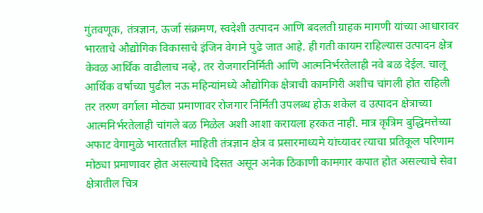गुंतवणूक, तंत्रज्ञान, ऊर्जा संक्रमण, स्वदेशी उत्पादन आणि बदलती ग्राहक मागणी यांच्या आधारावर भारताचे औद्योगिक विकासाचे इंजिन वेगाने पुढे जात आहे. ही गती कायम राहिल्यास उत्पादन क्षेत्र केवळ आर्थिक वाढीलाच नव्हे, तर रोजगारनिर्मिती आणि आत्मनिर्भरतेलाही नवे बळ देईल. चालू आर्थिक वर्षाच्या पुढील नऊ महिन्यांमध्ये औद्योगिक क्षेत्राची कामगिरी अशीच चांगली होत राहिली तर तरुण वर्गाला मोठ्या प्रमाणावर रोजगार निर्मिती उपलब्ध होऊ शकेल व उत्पादन क्षेत्राच्या आत्मनिर्भरतेलाही चांगले बळ मिळेल अशी आशा करायला हरकत नाही. मात्र कृत्रिम बुद्धिमत्तेच्या अफाट वेगामुळे भारतातील माहिती तंत्रज्ञान क्षेत्र व प्रसारमाध्यमे यांच्यावर त्याचा प्रतिकूल परिणाम मोठ्या प्रमाणावर होत असल्याचे दिसत असून अनेक ठिकाणी कामगार कपात होत असल्याचे सेवा क्षेत्रातील चित्र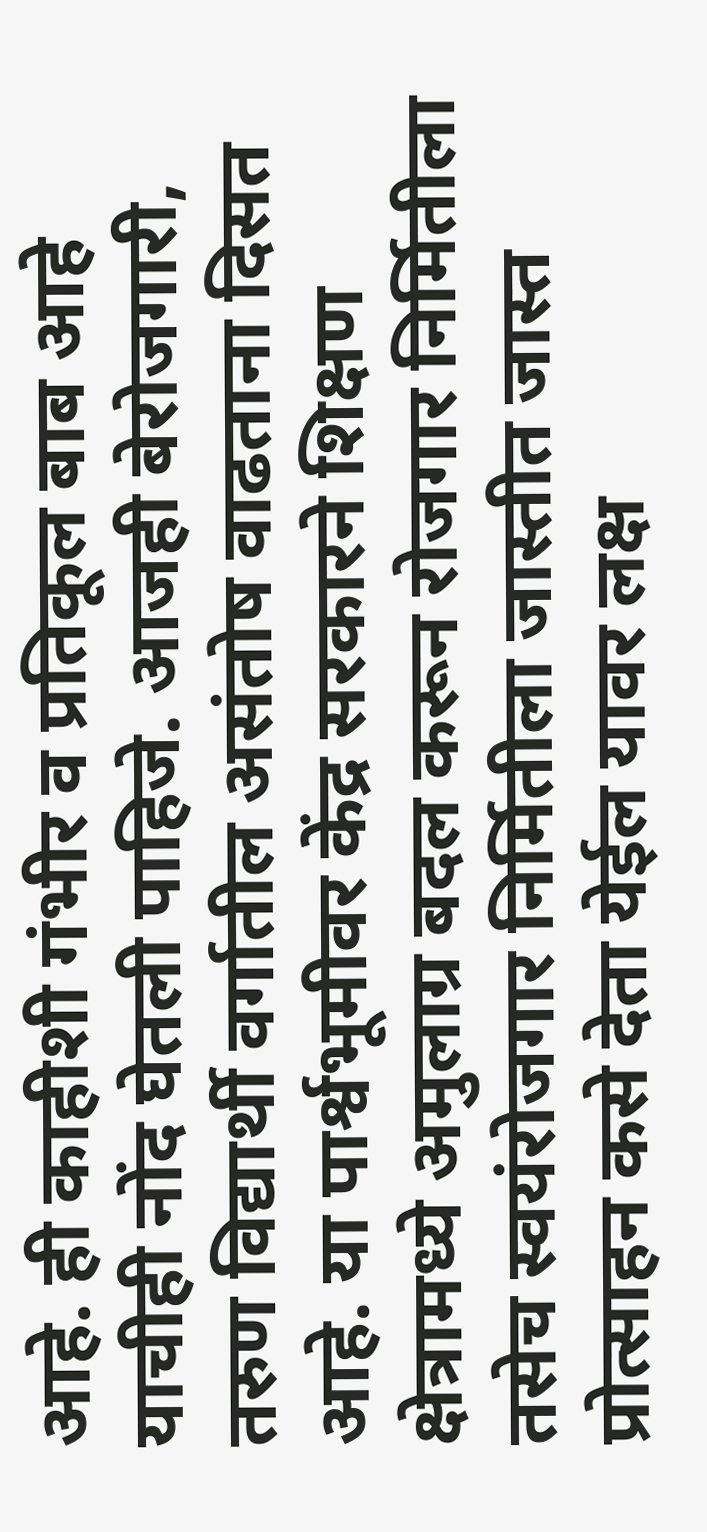आहे. ही काहीशी गंभीर व प्रतिकूल बाब आहे याचीही नोंद घेतली पाहिजे. आजही बेरोजगारी, तरुण विद्यार्थी वर्गातील असंतोष वाढताना दिसत आहे. या पार्श्वभूमीवर केंद्र सरकारने शिक्षण क्षेत्रामध्ये अमुलाग्र बदल करून रोजगार निर्मितीला तसेच स्वयंरोजगार निर्मितीला जास्तीत जास्त प्रोत्साहन कसे देता येईल यावर लक्ष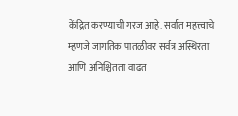केंद्रित करण्याची गरज आहे. सर्वात महत्त्वाचे म्हणजे जागतिक पातळीवर सर्वत्र अस्थिरता आणि अनिश्चितता वाढत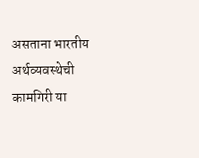असताना भारतीय अर्थव्यवस्थेची कामगिरी या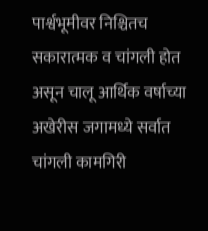पार्श्वभूमीवर निश्चितच सकारात्मक व चांगली होत असून चालू आर्थिक वर्षाच्या अखेरीस जगामध्ये सर्वात चांगली कामगिरी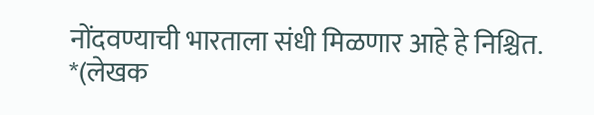नोंदवण्याची भारताला संधी मिळणार आहे हे निश्चित.
*(लेखक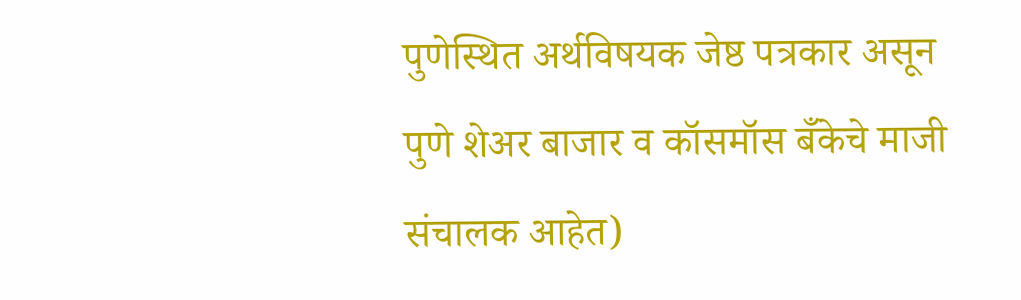पुणेस्थित अर्थविषयक जेष्ठ पत्रकार असून पुणे शेअर बाजार व कॉसमॉस बँकेचे माजी संचालक आहेत)